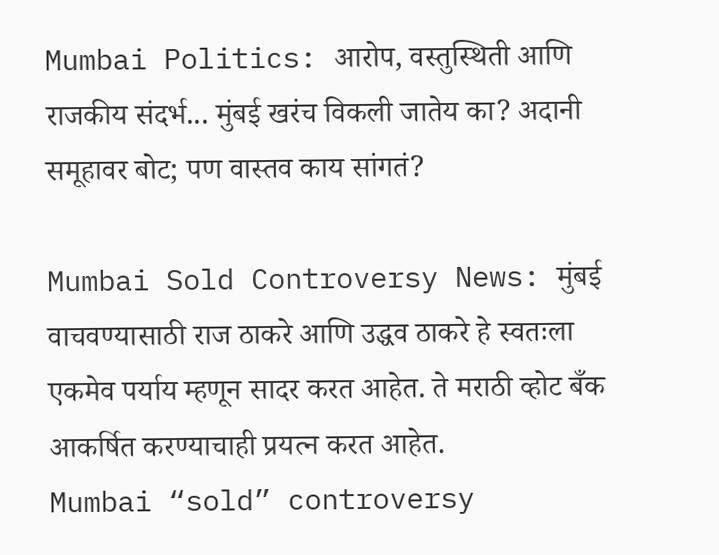Mumbai Politics: आरोप, वस्तुस्थिती आणि राजकीय संदर्भ... मुंबई खरंच विकली जातेय का? अदानी समूहावर बोट; पण वास्तव काय सांगतं?

Mumbai Sold Controversy News: मुंबई वाचवण्यासाठी राज ठाकरे आणि उद्धव ठाकरे हे स्वतःला एकमेव पर्याय म्हणून सादर करत आहेत. ते मराठी व्होट बँक आकर्षित करण्याचाही प्रयत्न करत आहेत.
Mumbai “sold” controversy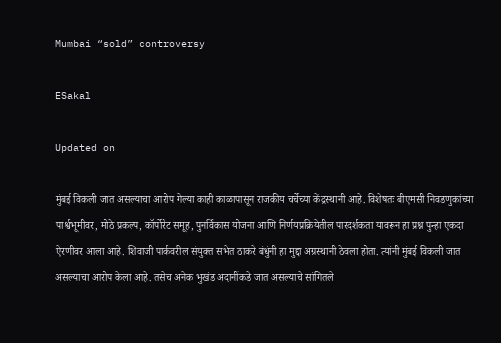Mumbai “sold” controversy

ESakal

Updated on

मुंबई विकली जात असल्याचा आरोप गेल्या काही काळापासून राजकीय चर्चेच्या केंद्रस्थानी आहे. विशेषतः बीएमसी निवडणुकांच्या पार्श्वभूमीवर, मोठे प्रकल्प, कॉर्पोरेट समूह, पुनर्विकास योजना आणि निर्णयप्रक्रियेतील पारदर्शकता यावरून हा प्रश्न पुन्हा एकदा ऐरणीवर आला आहे. शिवाजी पार्कवरील संयुक्त सभेत ठाकरे बंधुंनी हा मुद्दा अग्रस्थानी ठेवला होता. त्यांनी मुंबई विकली जात असल्याचा आरोप केला आहे. तसेच अनेक भुखंड अदानींकडे जात असल्याचे सांगितले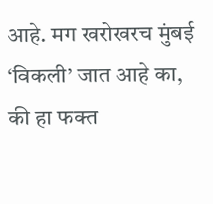आहे. मग खरोखरच मुंबई ‘विकली’ जात आहे का, की हा फक्त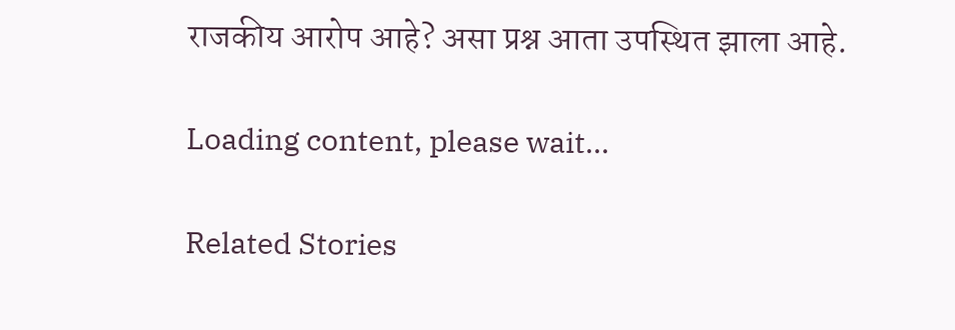राजकीय आरोप आहे? असा प्रश्न आता उपस्थित झाला आहे.

Loading content, please wait...

Related Stories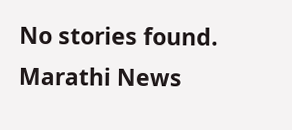No stories found.
Marathi News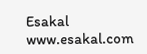Esakal
www.esakal.com